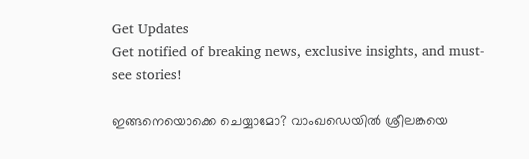Get Updates
Get notified of breaking news, exclusive insights, and must-see stories!

ഇങ്ങനെയൊക്കെ ചെയ്യാമോ? വാംഖഡെയില്‍ ശ്രീലങ്കയെ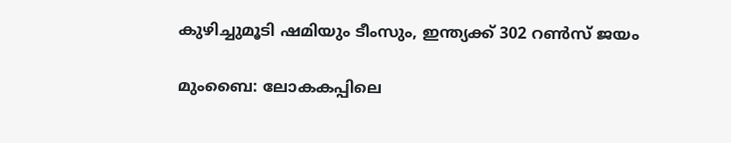കുഴിച്ചുമൂടി ഷമിയും ടീംസും, ഇന്ത്യക്ക് 302 റണ്‍സ് ജയം

മുംബൈ: ലോകകപ്പിലെ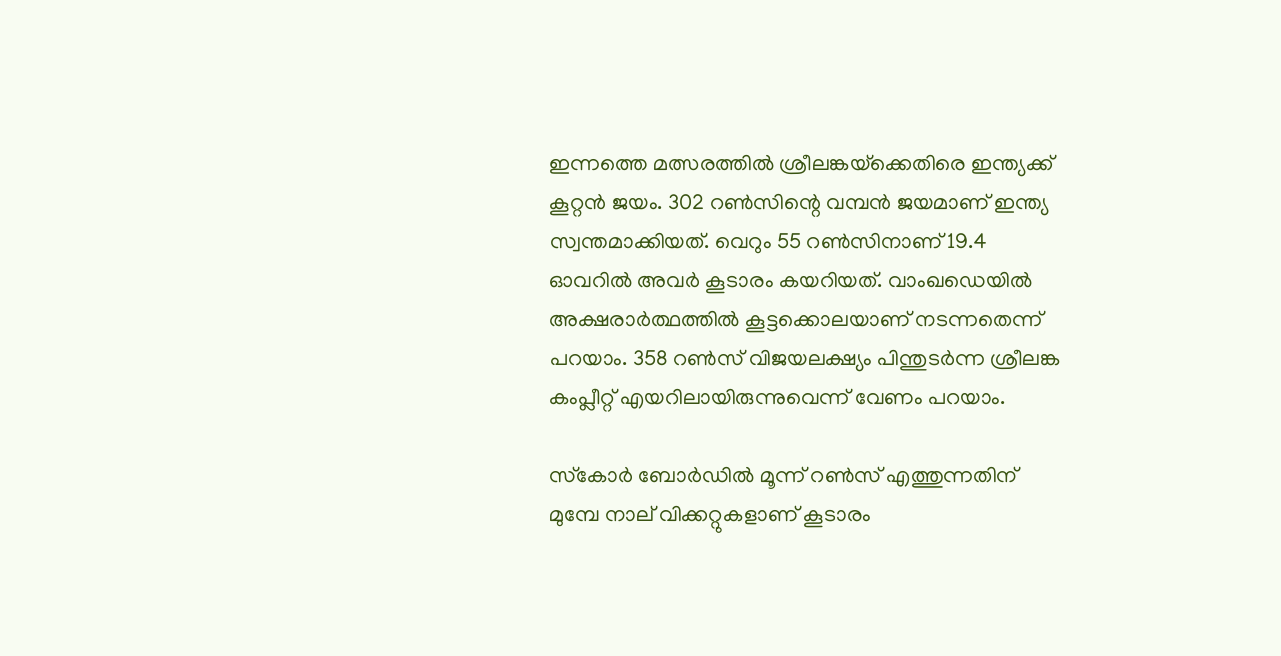ഇന്നത്തെ മത്സരത്തില്‍ ശ്രീലങ്കയ്‌ക്കെതിരെ ഇന്ത്യക്ക് കൂറ്റന്‍ ജയം. 302 റണ്‍സിന്റെ വമ്പന്‍ ജയമാണ് ഇന്ത്യ സ്വന്തമാക്കിയത്. വെറും 55 റണ്‍സിനാണ് 19.4 ഓവറില്‍ അവര്‍ കൂടാരം കയറിയത്. വാംഖഡെയില്‍ അക്ഷരാര്‍ത്ഥത്തില്‍ കൂട്ടക്കൊലയാണ് നടന്നതെന്ന് പറയാം. 358 റണ്‍സ് വിജയലക്ഷ്യം പിന്തുടര്‍ന്ന ശ്രീലങ്ക കംപ്ലീറ്റ് എയറിലായിരുന്നുവെന്ന് വേണം പറയാം.

സ്‌കോര്‍ ബോര്‍ഡില്‍ മൂന്ന് റണ്‍സ് എത്തുന്നതിന് മുമ്പേ നാല് വിക്കറ്റുകളാണ് കൂടാരം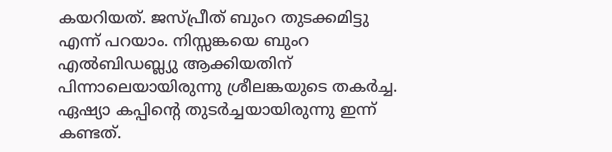കയറിയത്. ജസ്പ്രീത് ബുംറ തുടക്കമിട്ടു എന്ന് പറയാം. നിസ്സങ്കയെ ബുംറ എല്‍ബിഡബ്ല്യു ആക്കിയതിന് പിന്നാലെയായിരുന്നു ശ്രീലങ്കയുടെ തകര്‍ച്ച. ഏഷ്യാ കപ്പിന്റെ തുടര്‍ച്ചയായിരുന്നു ഇന്ന് കണ്ടത്.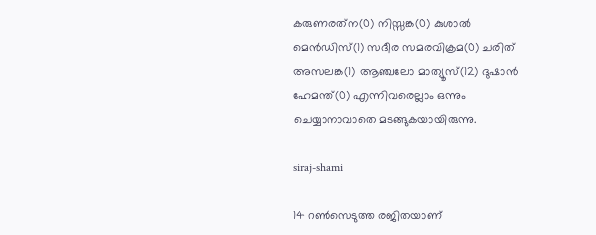കരുണരത്‌ന(0) നിസ്സങ്ക(0) കുശാല്‍ മെന്‍ഡിസ്(1) സദീര സമരവിക്രമ(0) ചരിത് അസലങ്ക(1) ആഞ്ചലോ മാത്യൂസ്(12) ദുഷാന്‍ ഹേമന്ത്(0) എന്നിവരെല്ലാം ഒന്നും ചെയ്യാനാവാതെ മടങ്ങുകയായിരുന്നു.

siraj-shami

14 റണ്‍സെടുത്ത രജിതയാണ്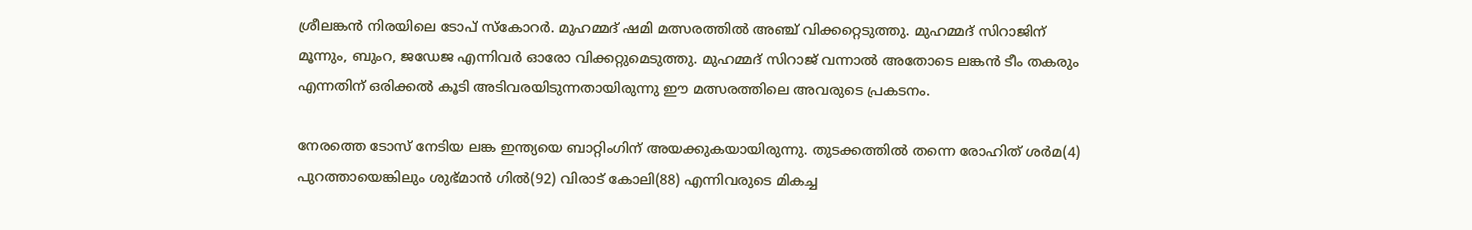ശ്രീലങ്കന്‍ നിരയിലെ ടോപ് സ്‌കോറര്‍. മുഹമ്മദ് ഷമി മത്സരത്തില്‍ അഞ്ച് വിക്കറ്റെടുത്തു. മുഹമ്മദ് സിറാജിന് മൂന്നും, ബുംറ, ജഡേജ എന്നിവര്‍ ഓരോ വിക്കറ്റുമെടുത്തു. മുഹമ്മദ് സിറാജ് വന്നാല്‍ അതോടെ ലങ്കന്‍ ടീം തകരും എന്നതിന് ഒരിക്കല്‍ കൂടി അടിവരയിടുന്നതായിരുന്നു ഈ മത്സരത്തിലെ അവരുടെ പ്രകടനം.

നേരത്തെ ടോസ് നേടിയ ലങ്ക ഇന്ത്യയെ ബാറ്റിംഗിന് അയക്കുകയായിരുന്നു. തുടക്കത്തില്‍ തന്നെ രോഹിത് ശര്‍മ(4) പുറത്തായെങ്കിലും ശുഭ്മാന്‍ ഗില്‍(92) വിരാട് കോലി(88) എന്നിവരുടെ മികച്ച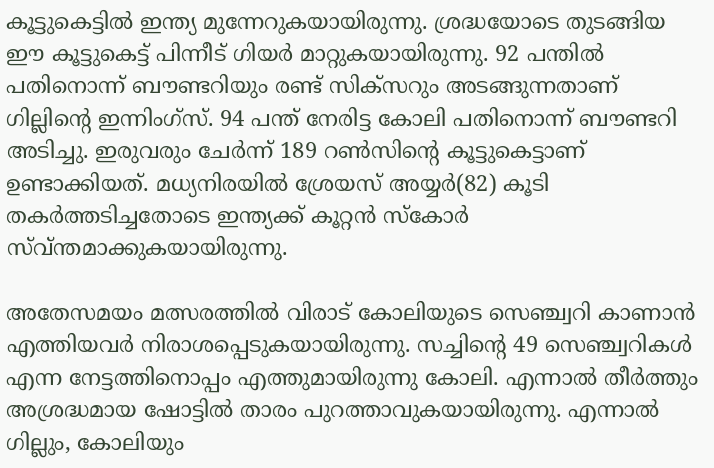കൂട്ടുകെട്ടില്‍ ഇന്ത്യ മുന്നേറുകയായിരുന്നു. ശ്രദ്ധയോടെ തുടങ്ങിയ ഈ കൂട്ടുകെട്ട് പിന്നീട് ഗിയര്‍ മാറ്റുകയായിരുന്നു. 92 പന്തില്‍ പതിനൊന്ന് ബൗണ്ടറിയും രണ്ട് സിക്‌സറും അടങ്ങുന്നതാണ് ഗില്ലിന്റെ ഇന്നിംഗ്‌സ്. 94 പന്ത് നേരിട്ട കോലി പതിനൊന്ന് ബൗണ്ടറി അടിച്ചു. ഇരുവരും ചേര്‍ന്ന് 189 റണ്‍സിന്റെ കൂട്ടുകെട്ടാണ് ഉണ്ടാക്കിയത്. മധ്യനിരയില്‍ ശ്രേയസ് അയ്യര്‍(82) കൂടി തകര്‍ത്തടിച്ചതോടെ ഇന്ത്യക്ക് കൂറ്റന്‍ സ്‌കോര്‍ സ്വ്ന്തമാക്കുകയായിരുന്നു.

അതേസമയം മത്സരത്തില്‍ വിരാട് കോലിയുടെ സെഞ്ച്വറി കാണാന്‍ എത്തിയവര്‍ നിരാശപ്പെടുകയായിരുന്നു. സച്ചിന്റെ 49 സെഞ്ച്വറികള്‍ എന്ന നേട്ടത്തിനൊപ്പം എത്തുമായിരുന്നു കോലി. എന്നാല്‍ തീര്‍ത്തും അശ്രദ്ധമായ ഷോട്ടില്‍ താരം പുറത്താവുകയായിരുന്നു. എന്നാല്‍ ഗില്ലും, കോലിയും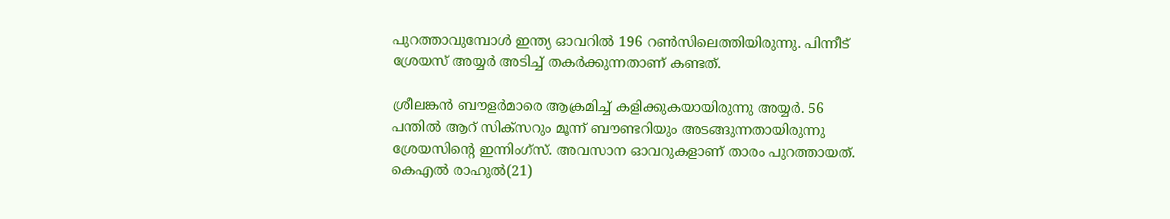പുറത്താവുമ്പോള്‍ ഇന്ത്യ ഓവറില്‍ 196 റണ്‍സിലെത്തിയിരുന്നു. പിന്നീട് ശ്രേയസ് അയ്യര്‍ അടിച്ച് തകര്‍ക്കുന്നതാണ് കണ്ടത്.

ശ്രീലങ്കന്‍ ബൗളര്‍മാരെ ആക്രമിച്ച് കളിക്കുകയായിരുന്നു അയ്യര്‍. 56 പന്തില്‍ ആറ് സിക്‌സറും മൂന്ന് ബൗണ്ടറിയും അടങ്ങുന്നതായിരുന്നു ശ്രേയസിന്റെ ഇന്നിംഗ്‌സ്. അവസാന ഓവറുകളാണ് താരം പുറത്തായത്. കെഎല്‍ രാഹുല്‍(21)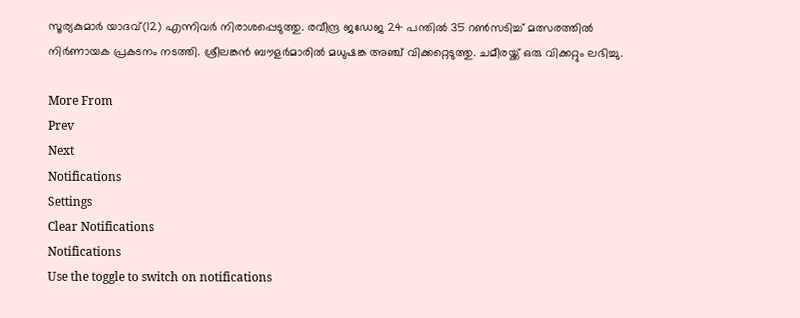സൂര്യകുമാര്‍ യാദവ്(12) എന്നിവര്‍ നിരാശപ്പെടുത്തു. രവീന്ദ്ര ജഡേജ 24 പന്തില്‍ 35 റണ്‍സടിച്ച് മത്സരത്തില്‍ നിര്‍ണായക പ്രകടനം നടത്തി. ശ്രീലങ്കന്‍ ബൗളര്‍മാരില്‍ മധുഷങ്ക അഞ്ച് വിക്കറ്റെടുത്തു. ചമീരയ്ക്ക് ഒരു വിക്കറ്റും ലഭിച്ചു.

More From
Prev
Next
Notifications
Settings
Clear Notifications
Notifications
Use the toggle to switch on notifications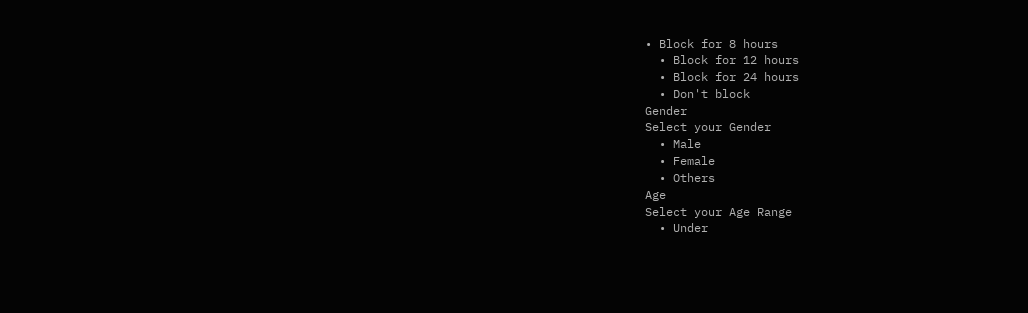• Block for 8 hours
  • Block for 12 hours
  • Block for 24 hours
  • Don't block
Gender
Select your Gender
  • Male
  • Female
  • Others
Age
Select your Age Range
  • Under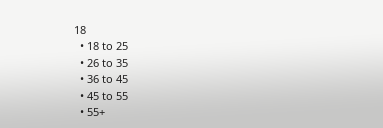18
  • 18 to 25
  • 26 to 35
  • 36 to 45
  • 45 to 55
  • 55+